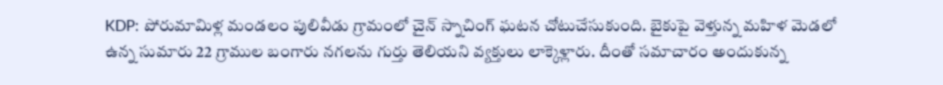KDP: పోరుమామిళ్ల మండలం పులివీడు గ్రామంలో చైన్ స్నాచింగ్ ఘటన చోటుచేసుకుంది. బైకుపై వెళ్తున్న మహిళ మెడలో ఉన్న సుమారు 22 గ్రాముల బంగారు నగలను గుర్తు తెలియని వ్యక్తులు లాక్కెళ్లారు. దీంతో సమాచారం అందుకున్న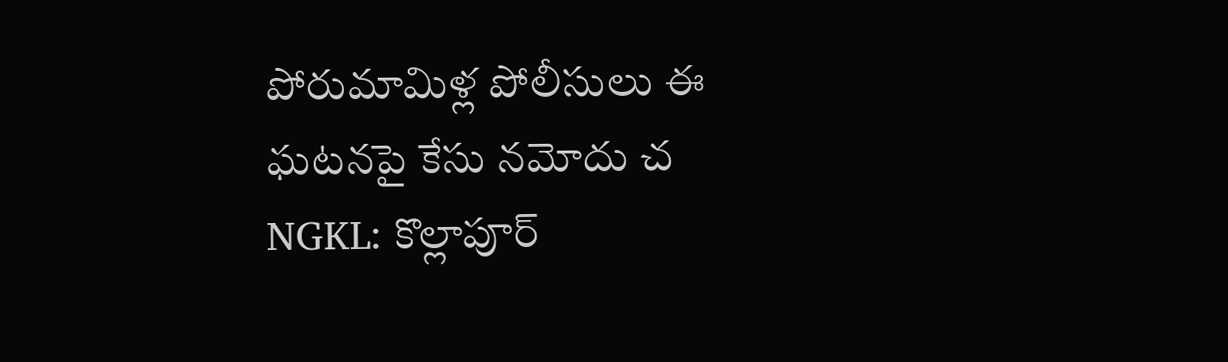పోరుమామిళ్ల పోలీసులు ఈ ఘటనపై కేసు నమోదు చ
NGKL: కొల్లాపూర్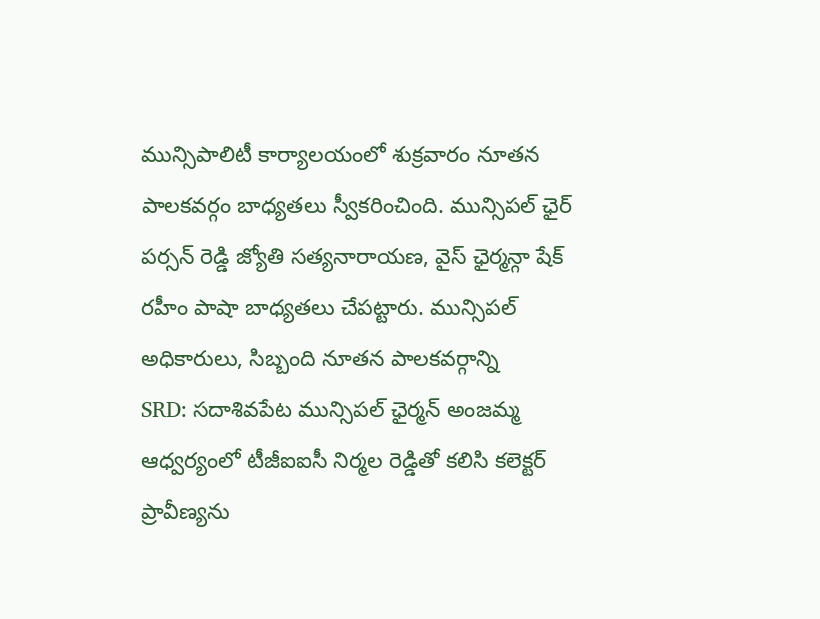మున్సిపాలిటీ కార్యాలయంలో శుక్రవారం నూతన పాలకవర్గం బాధ్యతలు స్వీకరించింది. మున్సిపల్ ఛైర్ పర్సన్ రెడ్డి జ్యోతి సత్యనారాయణ, వైస్ ఛైర్మన్గా షేక్ రహీం పాషా బాధ్యతలు చేపట్టారు. మున్సిపల్ అధికారులు, సిబ్బంది నూతన పాలకవర్గాన్ని
SRD: సదాశివపేట మున్సిపల్ ఛైర్మన్ అంజమ్మ ఆధ్వర్యంలో టీజీఐఐసీ నిర్మల రెడ్డితో కలిసి కలెక్టర్ ప్రావీణ్యను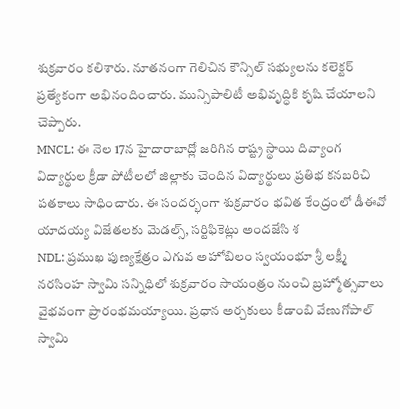శుక్రవారం కలిశారు. నూతనంగా గెలిచిన కౌన్సిల్ సభ్యులను కలెక్టర్ ప్రత్యేకంగా అభినందించారు. మున్సిపాలిటీ అభివృద్ధికి కృషి చేయాలని చెప్పారు.
MNCL: ఈ నెల 17న హైదారాబాద్లో జరిగిన రాష్ట్ర స్థాయి దివ్యాంగ విద్యార్థుల క్రీడా పోటీలలో జిల్లాకు చెందిన విద్యార్థులు ప్రతిభ కనబరిచి పతకాలు సాధించారు. ఈ సందర్భంగా శుక్రవారం భవిత కేంద్రంలో డీఈవో యాదయ్య విజేతలకు మెడల్స్, సర్టిఫికెట్లు అందజేసి శ
NDL: ప్రముఖ పుణ్యక్షేత్రం ఎగువ అహోబిలం స్వయంభూ శ్రీ లక్ష్మీ నరసింహ స్వామి సన్నిధిలో శుక్రవారం సాయంత్రం నుంచి బ్రహ్మోత్సవాలు వైభవంగా ప్రారంభమయ్యాయి. ప్రధాన అర్చకులు కీడాంబి వేణుగోపాల్ స్వామి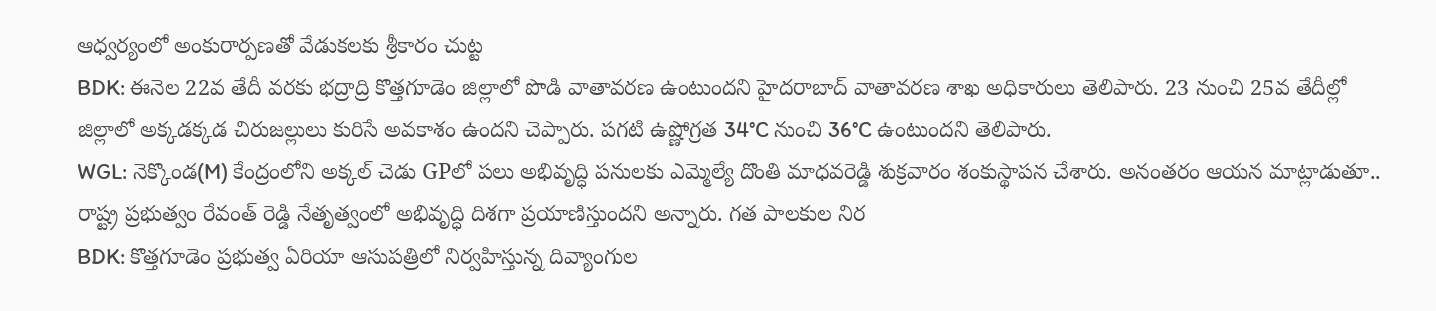ఆధ్వర్యంలో అంకురార్పణతో వేడుకలకు శ్రీకారం చుట్ట
BDK: ఈనెల 22వ తేదీ వరకు భద్రాద్రి కొత్తగూడెం జిల్లాలో పొడి వాతావరణ ఉంటుందని హైదరాబాద్ వాతావరణ శాఖ అధికారులు తెలిపారు. 23 నుంచి 25వ తేదీల్లో జిల్లాలో అక్కడక్కడ చిరుజల్లులు కురిసే అవకాశం ఉందని చెప్పారు. పగటి ఉష్ణోగ్రత 34°C నుంచి 36°C ఉంటుందని తెలిపారు.
WGL: నెక్కొండ(M) కేంద్రంలోని అక్కల్ చెడు GPలో పలు అభివృద్ధి పనులకు ఎమ్మెల్యే దొంతి మాధవరెడ్డి శుక్రవారం శంకుస్థాపన చేశారు. అనంతరం ఆయన మాట్లాడుతూ.. రాష్ట్ర ప్రభుత్వం రేవంత్ రెడ్డి నేతృత్వంలో అభివృద్ధి దిశగా ప్రయాణిస్తుందని అన్నారు. గత పాలకుల నిర
BDK: కొత్తగూడెం ప్రభుత్వ ఏరియా ఆసుపత్రిలో నిర్వహిస్తున్న దివ్యాంగుల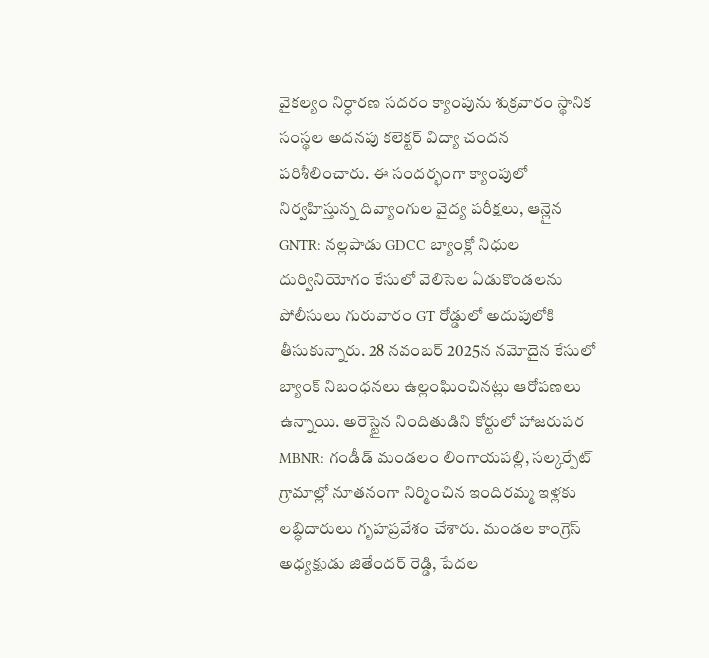వైకల్యం నిర్ధారణ సదరం క్యాంపును శుక్రవారం స్థానిక సంస్థల అదనపు కలెక్టర్ విద్యా చందన పరిశీలించారు. ఈ సందర్భంగా క్యాంపులో నిర్వహిస్తున్న దివ్యాంగుల వైద్య పరీక్షలు, ఆన్లైన
GNTR: నల్లపాడు GDCC బ్యాంక్లో నిధుల దుర్వినియోగం కేసులో వెలిసెల ఏడుకొండలను పోలీసులు గురువారం GT రోడ్డులో అదుపులోకి తీసుకున్నారు. 28 నవంబర్ 2025న నమోదైన కేసులో బ్యాంక్ నిబంధనలు ఉల్లంఘించినట్లు ఆరోపణలు ఉన్నాయి. అరెస్టైన నిందితుడిని కోర్టులో హాజరుపర
MBNR: గండీడ్ మండలం లింగాయపల్లి, సల్కర్పేట్ గ్రామాల్లో నూతనంగా నిర్మించిన ఇందిరమ్మ ఇళ్లకు లబ్ధిదారులు గృహప్రవేశం చేశారు. మండల కాంగ్రెస్ అధ్యక్షుడు జితేందర్ రెడ్డి, పేదల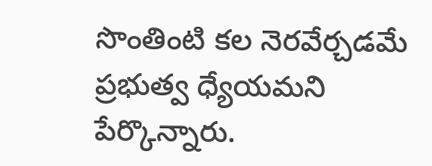సొంతింటి కల నెరవేర్చడమే ప్రభుత్వ ధ్యేయమని పేర్కొన్నారు.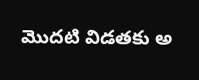మొదటి విడతకు అ